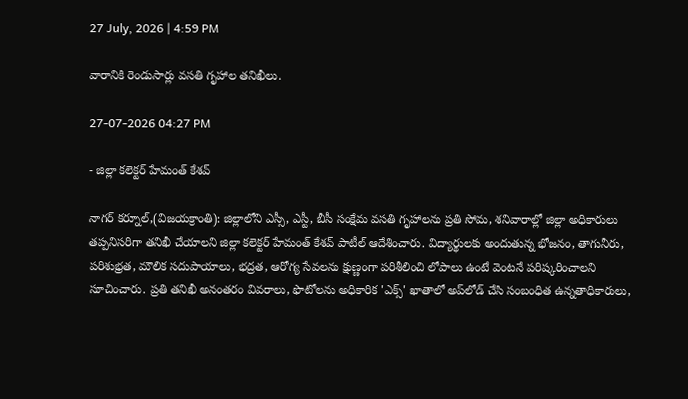27 July, 2026 | 4:59 PM

వారానికి రెండుసార్లు వసతి గృహాల తనిఖీలు.

27-07-2026 04:27 PM

- జిల్లా కలెక్టర్ హేమంత్ కేశవ్

నాగర్‌ కర్నూల్,(విజయక్రాంతి): జిల్లాలోని ఎస్సీ, ఎస్టీ, బీసీ సంక్షేమ వసతి గృహాలను ప్రతి సోమ, శనివారాల్లో జిల్లా అధికారులు తప్పనిసరిగా తనిఖీ చేయాలని జిల్లా కలెక్టర్ హేమంత్ కేశవ్ పాటీల్ ఆదేశించారు. విద్యార్థులకు అందుతున్న భోజనం, తాగునీరు, పరిశుభ్రత, మౌలిక సదుపాయాలు, భద్రత, ఆరోగ్య సేవలను క్షుణ్ణంగా పరిశీలించి లోపాలు ఉంటే వెంటనే పరిష్కరించాలని సూచించారు. ప్రతి తనిఖీ అనంతరం వివరాలు, ఫొటోలను అధికారిక 'ఎక్స్' ఖాతాలో అప్‌లోడ్ చేసి సంబంధిత ఉన్నతాధికారులు,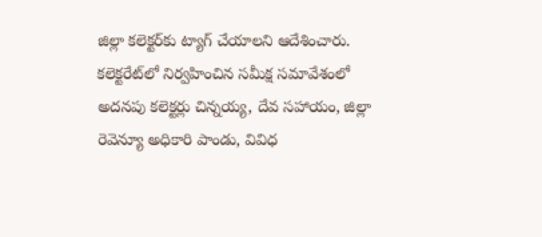జిల్లా కలెక్టర్‌కు ట్యాగ్ చేయాలని ఆదేశించారు. కలెక్టరేట్‌లో నిర్వహించిన సమీక్ష సమావేశంలో అదనపు కలెక్టర్లు చిన్నయ్య, దేవ సహాయం, జిల్లా రెవెన్యూ అధికారి పాండు, వివిధ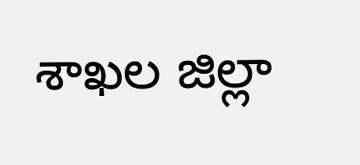శాఖల జిల్లా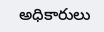అధికారులు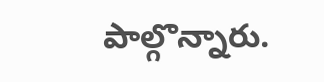పాల్గొన్నారు.